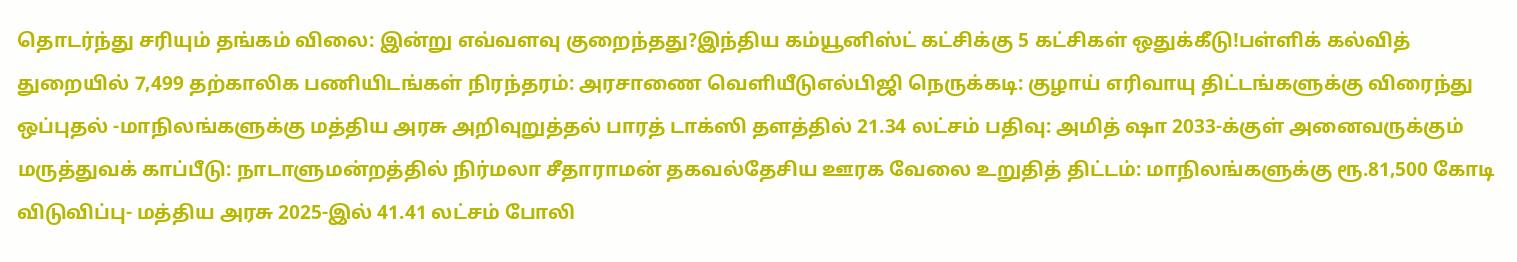தொடர்ந்து சரியும் தங்கம் விலை: இன்று எவ்வளவு குறைந்தது?இந்திய கம்யூனிஸ்ட் கட்சிக்கு 5 கட்சிகள் ஒதுக்கீடு!பள்ளிக் கல்வித் துறையில் 7,499 தற்காலிக பணியிடங்கள் நிரந்தரம்: அரசாணை வெளியீடுஎல்பிஜி நெருக்கடி: குழாய் எரிவாயு திட்டங்களுக்கு விரைந்து ஒப்புதல் -மாநிலங்களுக்கு மத்திய அரசு அறிவுறுத்தல் பாரத் டாக்ஸி தளத்தில் 21.34 லட்சம் பதிவு: அமித் ஷா 2033-க்குள் அனைவருக்கும் மருத்துவக் காப்பீடு: நாடாளுமன்றத்தில் நிர்மலா சீதாராமன் தகவல்தேசிய ஊரக வேலை உறுதித் திட்டம்: மாநிலங்களுக்கு ரூ.81,500 கோடி விடுவிப்பு- மத்திய அரசு 2025-இல் 41.41 லட்சம் போலி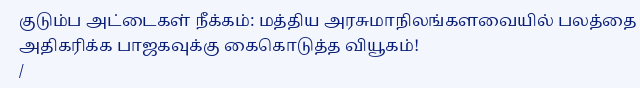குடும்ப அட்டைகள் நீக்கம்: மத்திய அரசுமாநிலங்களவையில் பலத்தை அதிகரிக்க பாஜகவுக்கு கைகொடுத்த வியூகம்!
/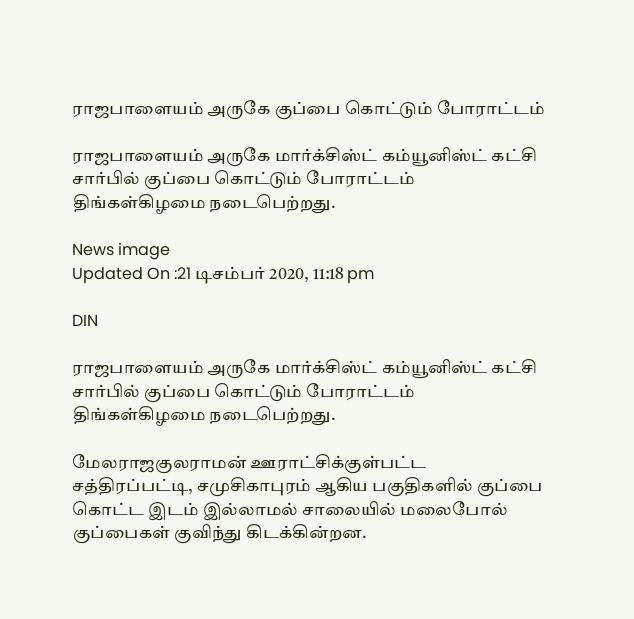ராஜபாளையம் அருகே குப்பை கொட்டும் போராட்டம்

ராஜபாளையம் அருகே மார்க்சிஸ்ட் கம்யூனிஸ்ட் கட்சி சார்பில் குப்பை கொட்டும் போராட்டம் திங்கள்கிழமை நடைபெற்றது.

News image
Updated On :21 டிசம்பர் 2020, 11:18 pm

DIN

ராஜபாளையம் அருகே மார்க்சிஸ்ட் கம்யூனிஸ்ட் கட்சி சார்பில் குப்பை கொட்டும் போராட்டம் திங்கள்கிழமை நடைபெற்றது.

மேலராஜகுலராமன் ஊராட்சிக்குள்பட்ட சத்திரப்பட்டி, சமுசிகாபுரம் ஆகிய பகுதிகளில் குப்பை கொட்ட இடம் இல்லாமல் சாலையில் மலைபோல் குப்பைகள் குவிந்து கிடக்கின்றன.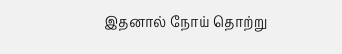இதனால் நோய் தொற்று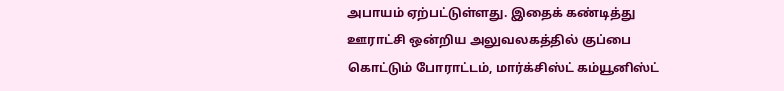அபாயம் ஏற்பட்டுள்ளது. இதைக் கண்டித்து ஊராட்சி ஒன்றிய அலுவலகத்தில் குப்பை கொட்டும் போராட்டம், மார்க்சிஸ்ட் கம்யூனிஸ்ட்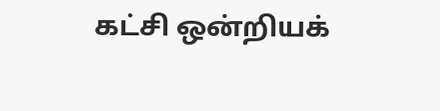கட்சி ஒன்றியக்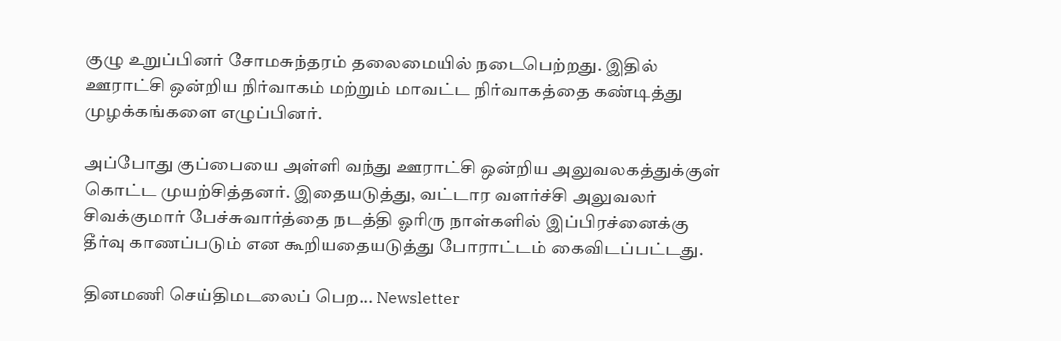குழு உறுப்பினர் சோமசுந்தரம் தலைமையில் நடைபெற்றது. இதில் ஊராட்சி ஒன்றிய நிர்வாகம் மற்றும் மாவட்ட நிர்வாகத்தை கண்டித்து முழக்கங்களை எழுப்பினர்.

அப்போது குப்பையை அள்ளி வந்து ஊராட்சி ஒன்றிய அலுவலகத்துக்குள் கொட்ட முயற்சித்தனர். இதையடுத்து, வட்டார வளர்ச்சி அலுவலர் சிவக்குமார் பேச்சுவார்த்தை நடத்தி ஓரிரு நாள்களில் இப்பிரச்னைக்கு தீர்வு காணப்படும் என கூறியதையடுத்து போராட்டம் கைவிடப்பட்டது.

தினமணி செய்திமடலைப் பெற... Newsletter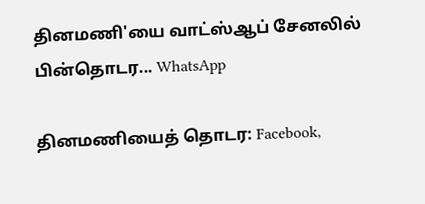தினமணி'யை வாட்ஸ்ஆப் சேனலில் பின்தொடர... WhatsApp

தினமணியைத் தொடர: Facebook,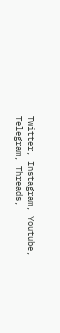Twitter, Instagram, Youtube, Telegram, Threads,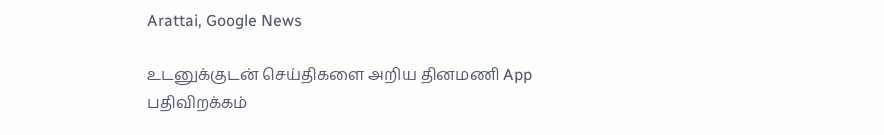Arattai, Google News

உடனுக்குடன் செய்திகளை அறிய தினமணி App பதிவிறக்கம்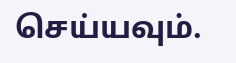செய்யவும்.